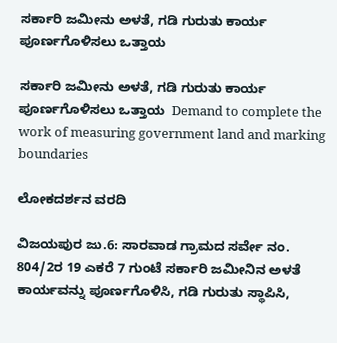ಸರ್ಕಾರಿ ಜಮೀನು ಅಳತೆ, ಗಡಿ ಗುರುತು ಕಾರ್ಯ ಪೂರ್ಣಗೊಳಿಸಲು ಒತ್ತಾಯ

ಸರ್ಕಾರಿ ಜಮೀನು ಅಳತೆ, ಗಡಿ ಗುರುತು ಕಾರ್ಯ ಪೂರ್ಣಗೊಳಿಸಲು ಒತ್ತಾಯ  Demand to complete the work of measuring government land and marking boundaries

ಲೋಕದರ್ಶನ ವರದಿ

ವಿಜಯಪುರ ಜು.6: ಸಾರವಾಡ ಗ್ರಾಮದ ಸರ್ವೇ ನಂ. 804/2ರ 19 ಎಕರೆ 7 ಗುಂಟೆ ಸರ್ಕಾರಿ ಜಮೀನಿನ ಅಳತೆ ಕಾರ್ಯವನ್ನು ಪೂರ್ಣಗೊಳಿಸಿ, ಗಡಿ ಗುರುತು ಸ್ಥಾಪಿಸಿ,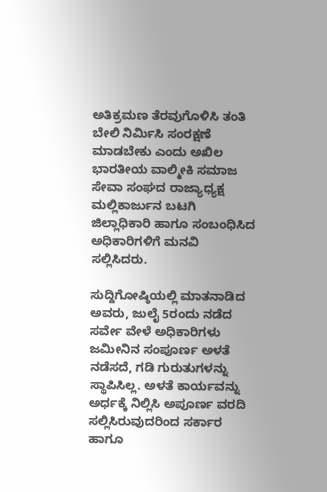ಅತಿಕ್ರಮಣ ತೆರವುಗೊಳಿಸಿ ತಂತಿ ಬೇಲಿ ನಿರ್ಮಿಸಿ ಸಂರಕ್ಷಣೆ ಮಾಡಬೇಕು ಎಂದು ಅಖಿಲ ಭಾರತೀಯ ವಾಲ್ಮೀಕಿ ಸಮಾಜ ಸೇವಾ ಸಂಘದ ರಾಜ್ಯಾಧ್ಯಕ್ಷ ಮಲ್ಲಿಕಾರ್ಜುನ ಬಟಗಿ ಜಿಲ್ಲಾಧಿಕಾರಿ ಹಾಗೂ ಸಂಬಂಧಿಸಿದ ಅಧಿಕಾರಿಗಳಿಗೆ ಮನವಿ ಸಲ್ಲಿಸಿದರು.

ಸುದ್ದಿಗೋಷ್ಠಿಯಲ್ಲಿ ಮಾತನಾಡಿದ ಅವರು, ಜುಲೈ 5ರಂದು ನಡೆದ ಸರ್ವೇ ವೇಳೆ ಅಧಿಕಾರಿಗಳು ಜಮೀನಿನ ಸಂಪೂರ್ಣ ಅಳತೆ ನಡೆಸದೆ, ಗಡಿ ಗುರುತುಗಳನ್ನು ಸ್ಥಾಪಿಸಿಲ್ಲ. ಅಳತೆ ಕಾರ್ಯವನ್ನು ಅರ್ಧಕ್ಕೆ ನಿಲ್ಲಿಸಿ ಅಪೂರ್ಣ ವರದಿ ಸಲ್ಲಿಸಿರುವುದರಿಂದ ಸರ್ಕಾರ ಹಾಗೂ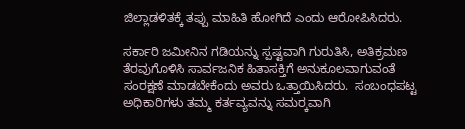ಜಿಲ್ಲಾಡಳಿತಕ್ಕೆ ತಪ್ಪು ಮಾಹಿತಿ ಹೋಗಿದೆ ಎಂದು ಆರೋಪಿಸಿದರು.

ಸರ್ಕಾರಿ ಜಮೀನಿನ ಗಡಿಯನ್ನು ಸ್ಪಷ್ಟವಾಗಿ ಗುರುತಿಸಿ, ಅತಿಕ್ರಮಣ ತೆರವುಗೊಳಿಸಿ ಸಾರ್ವಜನಿಕ ಹಿತಾಸಕ್ತಿಗೆ ಅನುಕೂಲವಾಗುವಂತೆ ಸಂರಕ್ಷಣೆ ಮಾಡಬೇಕೆಂದು ಅವರು ಒತ್ತಾಯಿಸಿದರು.  ಸಂಬಂಧಪಟ್ಟ ಅಧಿಕಾರಿಗಳು ತಮ್ಮ ಕರ್ತವ್ಯವನ್ನು ಸಮರ‍್ಕವಾಗಿ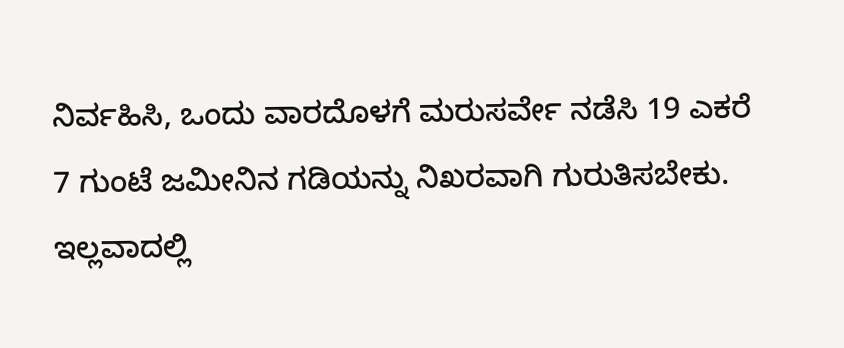ನಿರ್ವಹಿಸಿ, ಒಂದು ವಾರದೊಳಗೆ ಮರುಸರ್ವೇ ನಡೆಸಿ 19 ಎಕರೆ 7 ಗುಂಟೆ ಜಮೀನಿನ ಗಡಿಯನ್ನು ನಿಖರವಾಗಿ ಗುರುತಿಸಬೇಕು. ಇಲ್ಲವಾದಲ್ಲಿ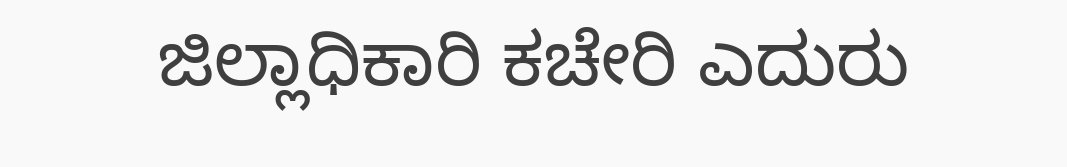ಜಿಲ್ಲಾಧಿಕಾರಿ ಕಚೇರಿ ಎದುರು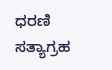ಧರಣಿ ಸತ್ಯಾಗ್ರಹ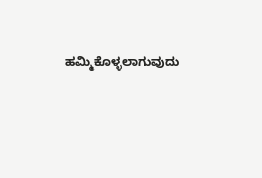ಹಮ್ಮಿಕೊಳ್ಳಲಾಗುವುದು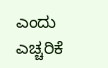ಎಂದು ಎಚ್ಚರಿಕೆ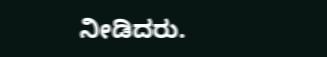ನೀಡಿದರು.